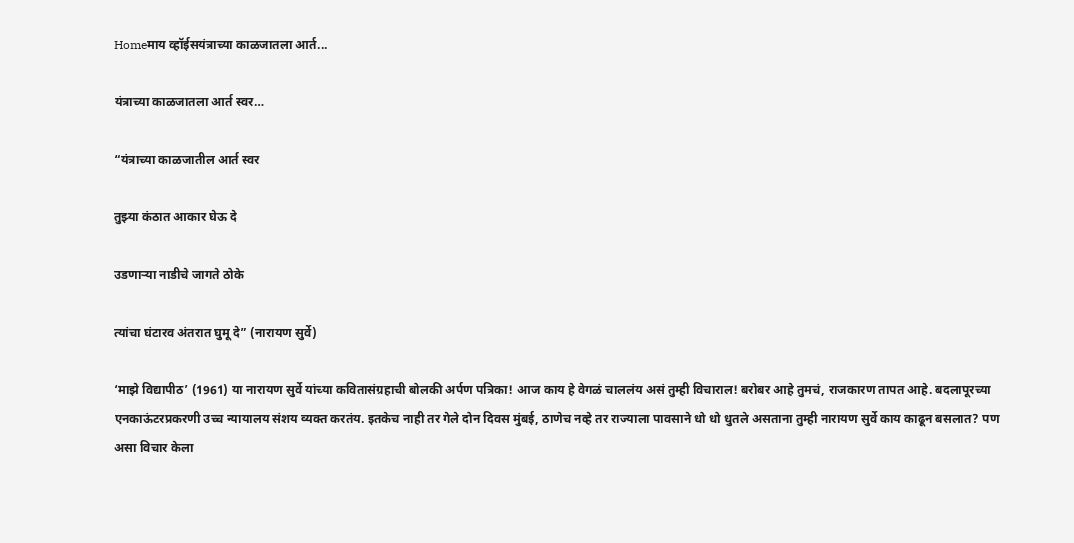Homeमाय व्हॉईसयंत्राच्या काळजातला आर्त...

यंत्राच्या काळजातला आर्त स्वर…

“यंत्राच्या काळजातील आर्त स्वर

तुझ्या कंठात आकार घेऊ दे

उडणाऱ्या नाडीचे जागते ठोके

त्यांचा घंटारव अंतरात घुमू दे” (नारायण सुर्वे)

‘माझे विद्यापीठ’ (1961) या नारायण सुर्वे यांच्या कवितासंग्रहाची बोलकी अर्पण पत्रिका! आज काय हे वेगळं चाललंय असं तुम्ही विचाराल! बरोबर आहे तुमचं, राजकारण तापत आहे. बदलापूरच्या एनकाऊंटरप्रकरणी उच्च न्यायालय संशय व्यक्त करतंय. इतकेच नाही तर गेले दोन दिवस मुंबई, ठाणेच नव्हे तर राज्याला पावसाने धो धो धुतले असताना तुम्ही नारायण सुर्वे काय काढून बसलात? पण असा विचार केला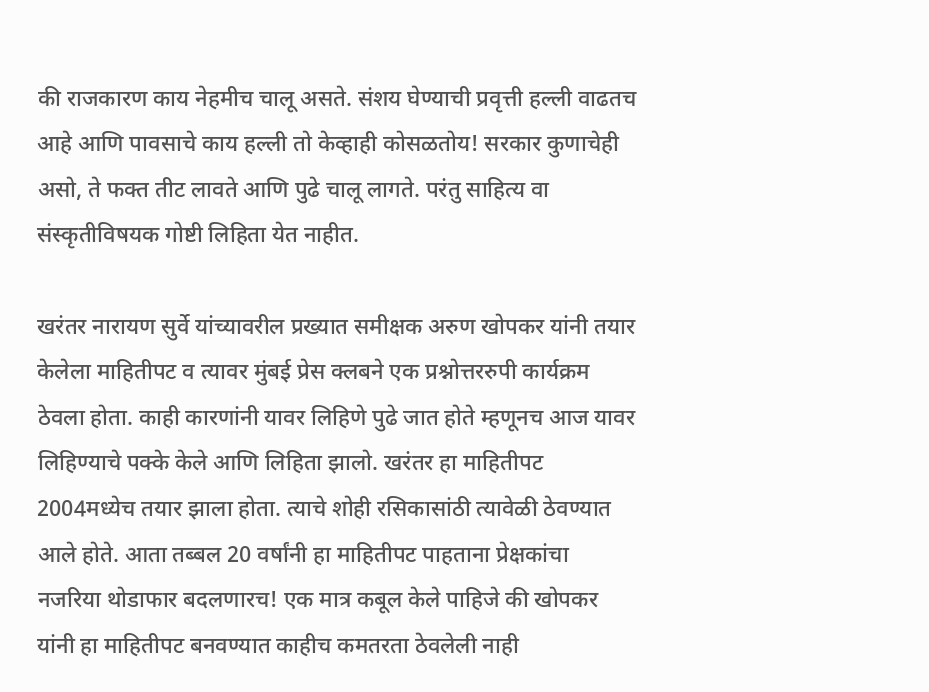की राजकारण काय नेहमीच चालू असते. संशय घेण्याची प्रवृत्ती हल्ली वाढतच आहे आणि पावसाचे काय हल्ली तो केव्हाही कोसळतोय! सरकार कुणाचेही असो, ते फक्त तीट लावते आणि पुढे चालू लागते. परंतु साहित्य वा संस्कृतीविषयक गोष्टी लिहिता येत नाहीत.

खरंतर नारायण सुर्वे यांच्यावरील प्रख्यात समीक्षक अरुण खोपकर यांनी तयार केलेला माहितीपट व त्यावर मुंबई प्रेस क्लबने एक प्रश्नोत्तररुपी कार्यक्रम ठेवला होता. काही कारणांनी यावर लिहिणे पुढे जात होते म्हणूनच आज यावर लिहिण्याचे पक्के केले आणि लिहिता झालो. खरंतर हा माहितीपट 2004मध्येच तयार झाला होता. त्याचे शोही रसिकासांठी त्यावेळी ठेवण्यात आले होते. आता तब्बल 20 वर्षांनी हा माहितीपट पाहताना प्रेक्षकांचा नजरिया थोडाफार बदलणारच! एक मात्र कबूल केले पाहिजे की खोपकर यांनी हा माहितीपट बनवण्यात काहीच कमतरता ठेवलेली नाही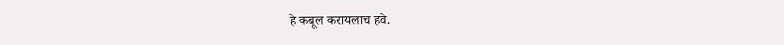हे कबूल करायलाच हवे.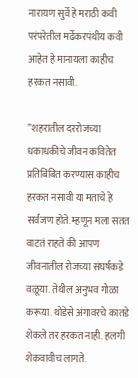नारायण सुर्वे हे मराठी कवी परंपरेतील मर्ढेकरपंथीय कवी आहेत हे मानायला काहीच हरकत नसावी.

”शहरातील दररोजच्या धकाधकीचे जीवन कवितेत प्रतिबिंबित करण्यास काहीच हरकत नसावी या मताचे हे सर्वजण होते. म्हणून मला सतत वाटतं राहते की आपण जीवनातील रोजच्या संघर्षकडे वळूया. तेथील अनुभव गोळा करूया. थोडेसे अंगावरचे कातडे शेकले तर हरकत नाही. हलगी शेकवावीच लागते.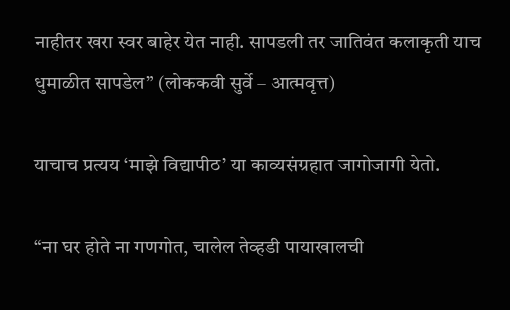नाहीतर खरा स्वर बाहेर येत नाही. सापडली तर जातिवंत कलाकृती याच धुमाळीत सापडेल” (लोककवी सुर्वे – आत्मवृत्त)

याचाच प्रत्यय ‘माझे विद्यापीठ’ या काव्यसंग्रहात जागोजागी येतो.

“ना घर होते ना गणगोत, चालेल तेव्हडी पायाखालची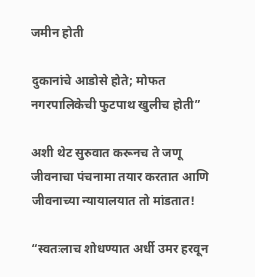जमीन होती

दुकानांचे आडोसे होते; मोफत नगरपालिकेची फुटपाथ खुलीच होती”

अशी थेट सुरुवात करूनच ते जणू जीवनाचा पंचनामा तयार करतात आणि जीवनाच्या न्यायालयात तो मांडतात!

“स्वतःलाच शोधण्यात अर्धी उमर हरवून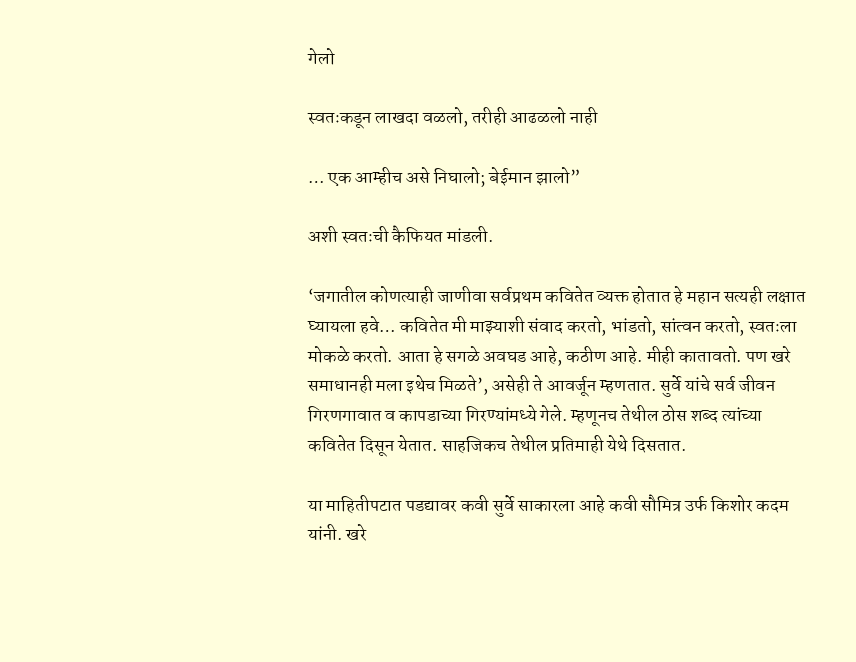गेलो

स्वतःकडून लाखदा वळलो, तरीही आढळलो नाही

… एक आम्हीच असे निघालो; बेईमान झालो”

अशी स्वतःची कैफियत मांडली.

‘जगातील कोणत्याही जाणीवा सर्वप्रथम कवितेत व्यक्त होतात हे महान सत्यही लक्षात घ्यायला हवे… कवितेत मी माझ्याशी संवाद करतो, भांडतो, सांत्वन करतो, स्वतःला मोकळे करतो. आता हे सगळे अवघड आहे, कठीण आहे. मीही कातावतो. पण खरे समाधानही मला इथेच मिळते’, असेही ते आवर्जून म्हणतात. सुर्वे यांचे सर्व जीवन गिरणगावात व कापडाच्या गिरण्यांमध्ये गेले. म्हणूनच तेथील ठोस शब्द त्यांच्या कवितेत दिसून येतात. साहजिकच तेथील प्रतिमाही येथे दिसतात.

या माहितीपटात पडद्यावर कवी सुर्वे साकारला आहे कवी सौमित्र उर्फ किशोर कदम यांनी. खरे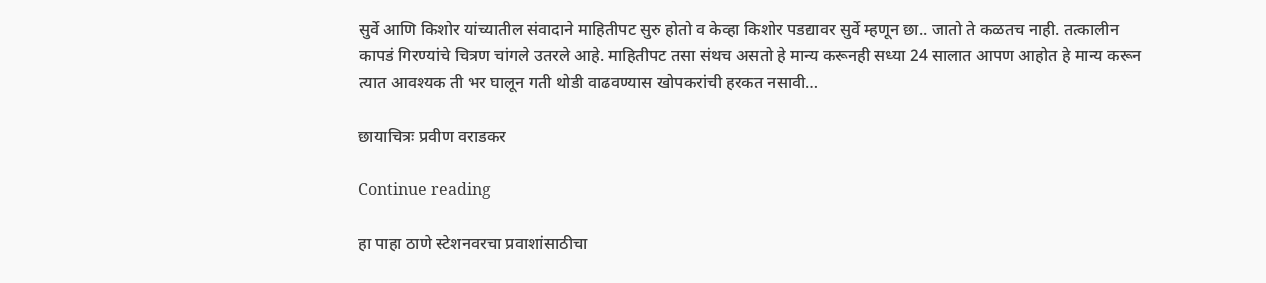सुर्वे आणि किशोर यांच्यातील संवादाने माहितीपट सुरु होतो व केव्हा किशोर पडद्यावर सुर्वे म्हणून छा.. जातो ते कळतच नाही. तत्कालीन कापडं गिरण्यांचे चित्रण चांगले उतरले आहे. माहितीपट तसा संथच असतो हे मान्य करूनही सध्या 24 सालात आपण आहोत हे मान्य करून त्यात आवश्यक ती भर घालून गती थोडी वाढवण्यास खोपकरांची हरकत नसावी…

छायाचित्रः प्रवीण वराडकर

Continue reading

हा पाहा ठाणे स्टेशनवरचा प्रवाशांसाठीचा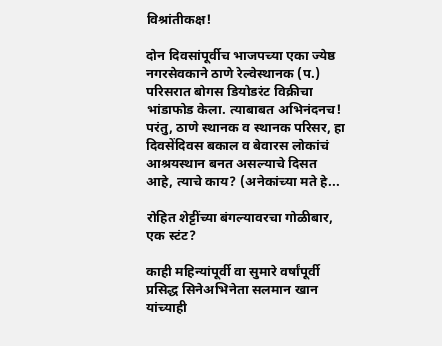विश्रांतीकक्ष!

दोन दिवसांपूर्वीच भाजपच्या एका ज्येष्ठ नगरसेवकाने ठाणे रेल्वेस्थानक (प.) परिसरात बोगस डियोडरंट विक्रीचा भांडाफोड केला. त्याबाबत अभिनंदनच! परंतु, ठाणे स्थानक व स्थानक परिसर, हा दिवसेंदिवस बकाल व बेवारस लोकांचं आश्रयस्थान बनत असल्याचे दिसत आहे, त्याचे काय? (अनेकांच्या मते हे...

रोहित शेट्टींच्या बंगल्यावरचा गोळीबार, एक स्टंट?

काही महिन्यांपूर्वी वा सुमारे वर्षांपूर्वी प्रसिद्ध सिनेअभिनेता सलमान खान यांच्याही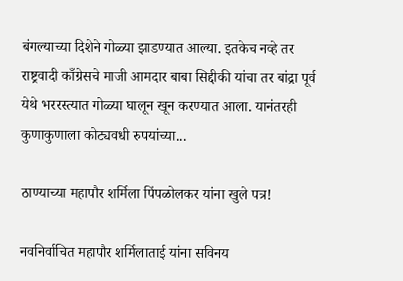बंगल्याच्या दिशेने गोळ्या झाडण्यात आल्या. इतकेच नव्हे तर राष्ट्रवादी काँग्रेसचे माजी आमदार बाबा सिद्दीकी यांचा तर बांद्रा पूर्व येथे भररस्त्यात गोळ्या घालून खून करण्यात आला. यानंतरही कुणाकुणाला कोट्यवधी रुपयांच्या...

ठाण्याच्या महापौर शर्मिला पिंपळोलकर यांना खुले पत्र!

नवनिर्वाचित महापौर शर्मिलाताई यांना सविनय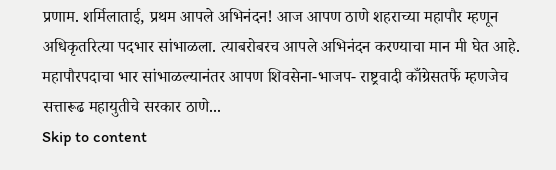प्रणाम. शर्मिलाताई, प्रथम आपले अभिनंदन! आज आपण ठाणे शहराच्या महापौर म्हणून अधिकृतरित्या पदभार सांभाळला. त्याबरोबरच आपले अभिनंदन करण्याचा मान मी घेत आहे. महापौरपदाचा भार सांभाळल्यानंतर आपण शिवसेना-भाजप- राष्ट्रवादी काँग्रेसतर्फे म्हणजेच सत्तारूढ महायुतीचे सरकार ठाणे...
Skip to content